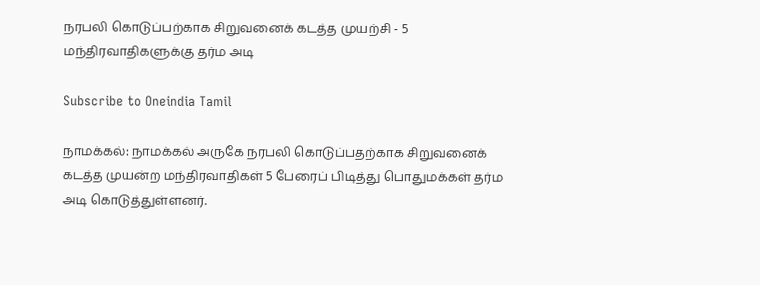நரபலி கொடுப்பற்காக சிறுவனைக் கடத்த முயற்சி - 5 மந்திரவாதிகளுக்கு தர்ம அடி

Subscribe to Oneindia Tamil

நாமக்கல்: நாமக்கல் அருகே நரபலி கொடுப்பதற்காக சிறுவனைக் கடத்த முயன்ற மந்திரவாதிகள் 5 பேரைப் பிடித்து பொதுமக்கள் தர்ம அடி கொடுத்துள்ளனர்.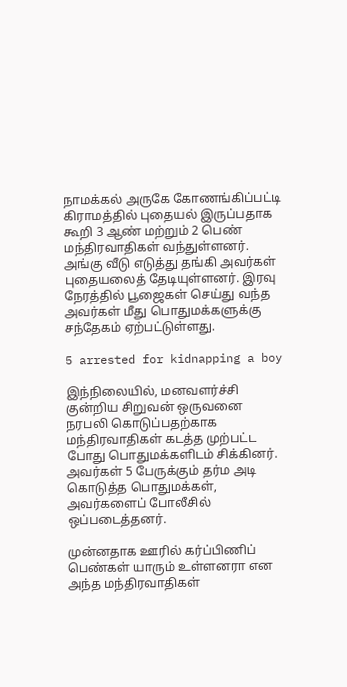நாமக்கல் அருகே கோணங்கிப்பட்டி கிராமத்தில் புதையல் இருப்பதாக கூறி 3 ஆண் மற்றும் 2 பெண் மந்திரவாதிகள் வந்துள்ளனர். அங்கு வீடு எடுத்து தங்கி அவர்கள் புதையலைத் தேடியுள்ளனர். இரவு நேரத்தில் பூஜைகள் செய்து வந்த அவர்கள் மீது பொதுமக்களுக்கு சந்தேகம் ஏற்பட்டுள்ளது.

5 arrested for kidnapping a boy

இந்நிலையில், மனவளர்ச்சி குன்றிய சிறுவன் ஒருவனை நரபலி கொடுப்பதற்காக மந்திரவாதிகள் கடத்த முற்பட்ட போது பொதுமக்களிடம் சிக்கினர். அவர்கள் 5 பேருக்கும் தர்ம அடி கொடுத்த பொதுமக்கள், அவர்களைப் போலீசில் ஒப்படைத்தனர்.

முன்னதாக ஊரில் கர்ப்பிணிப் பெண்கள் யாரும் உள்ளனரா என அந்த மந்திரவாதிகள்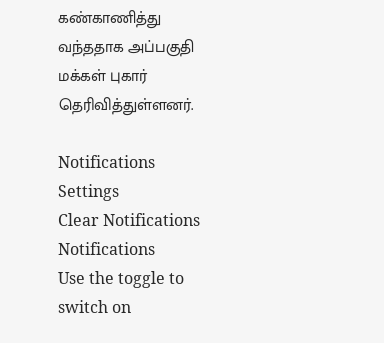கண்காணித்து வந்ததாக அப்பகுதி மக்கள் புகார் தெரிவித்துள்ளனர்.

Notifications
Settings
Clear Notifications
Notifications
Use the toggle to switch on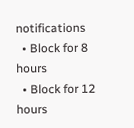notifications
  • Block for 8 hours
  • Block for 12 hours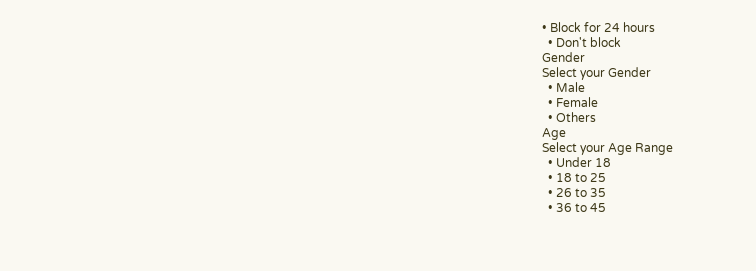• Block for 24 hours
  • Don't block
Gender
Select your Gender
  • Male
  • Female
  • Others
Age
Select your Age Range
  • Under 18
  • 18 to 25
  • 26 to 35
  • 36 to 45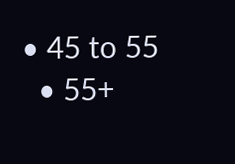• 45 to 55
  • 55+